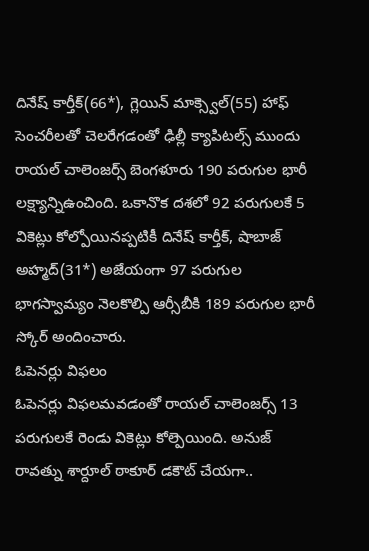దినేష్ కార్తీక్(66*), గ్లెయిన్ మాక్స్వెల్(55) హాఫ్ సెంచరీలతో చెలరేగడంతో ఢిల్లీ క్యాపిటల్స్ ముందు రాయల్ చాలెంజర్స్ బెంగళూరు 190 పరుగుల భారీ లక్ష్యాన్నిఉంచింది. ఒకానొక దశలో 92 పరుగులకే 5 వికెట్లు కోల్పోయినప్పటికీ దినేష్ కార్తీక్, షాబాజ్ అహ్మద్(31*) అజేయంగా 97 పరుగుల భాగస్వామ్యం నెలకొల్పి ఆర్సీబీకి 189 పరుగుల భారీ స్కోర్ అందించారు.
ఓపెనర్లు విఫలం
ఓపెనర్లు విఫలమవడంతో రాయల్ చాలెంజర్స్ 13 పరుగులకే రెండు వికెట్లు కోల్పెయింది. అనుజ్ రావత్ను శార్దూల్ ఠాకూర్ డకౌట్ చేయగా..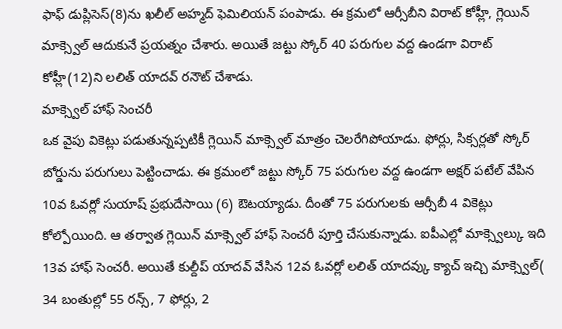ఫాఫ్ డుప్లిసెస్(8)ను ఖలీల్ అహ్మద్ ఫెమిలియన్ పంపాడు. ఈ క్రమలో ఆర్సీబీని విరాట్ కోహ్లీ, గ్లెయిన్ మాక్స్వెల్ ఆదుకునే ప్రయత్నం చేశారు. అయితే జట్టు స్కోర్ 40 పరుగుల వద్ద ఉండగా విరాట్ కోహ్లీ(12)ని లలిత్ యాదవ్ రనౌట్ చేశాడు.
మాక్స్వెల్ హాఫ్ సెంచరీ
ఒక వైపు వికెట్లు పడుతున్నప్పటికీ గ్లెయిన్ మాక్స్వెల్ మాత్రం చెలరేగిపోయాడు. ఫోర్లు, సిక్సర్లతో స్కోర్ బోర్డును పరుగులు పెట్టించాడు. ఈ క్రమంలో జట్టు స్కోర్ 75 పరుగుల వద్ద ఉండగా అక్షర్ పటేల్ వేపిన 10వ ఓవర్లో సుయాష్ ప్రభుదేసాయి (6) ఔటయ్యాడు. దీంతో 75 పరుగులకు ఆర్సీబీ 4 వికెట్లు కోల్పోయింది. ఆ తర్వాత గ్లెయిన్ మాక్స్వెల్ హాఫ్ సెంచరీ పూర్తి చేసుకున్నాడు. ఐపీఎల్లో మాక్స్వెల్కు ఇది 13వ హాఫ్ సెంచరీ. అయితే కుల్దీప్ యాదవ్ వేసిన 12వ ఓవర్లో లలిత్ యాదవ్కు క్యాచ్ ఇచ్చి మాక్స్వెల్( 34 బంతుల్లో 55 రన్స్, 7 ఫోర్లు, 2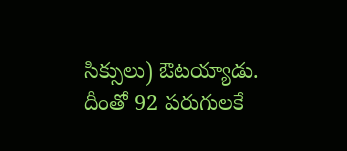సిక్సులు) ఔటయ్యాడు. దీంతో 92 పరుగులకే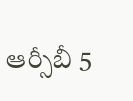ఆర్సీబీ 5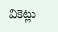వికెట్లు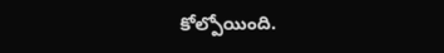కోల్పోయింది.